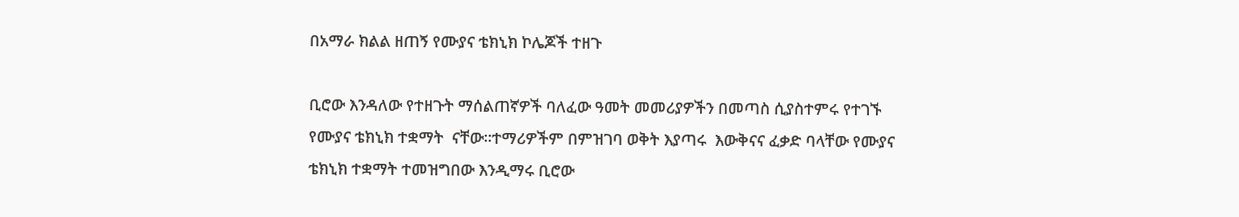በአማራ ክልል ዘጠኝ የሙያና ቴክኒክ ኮሌጆች ተዘጉ

ቢሮው እንዳለው የተዘጉት ማሰልጠኛዎች ባለፈው ዓመት መመሪያዎችን በመጣስ ሲያስተምሩ የተገኙ የሙያና ቴክኒክ ተቋማት  ናቸው።ተማሪዎችም በምዝገባ ወቅት እያጣሩ  እውቅናና ፈቃድ ባላቸው የሙያና ቴክኒክ ተቋማት ተመዝግበው እንዲማሩ ቢሮው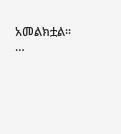አመልክቷል፡፡…